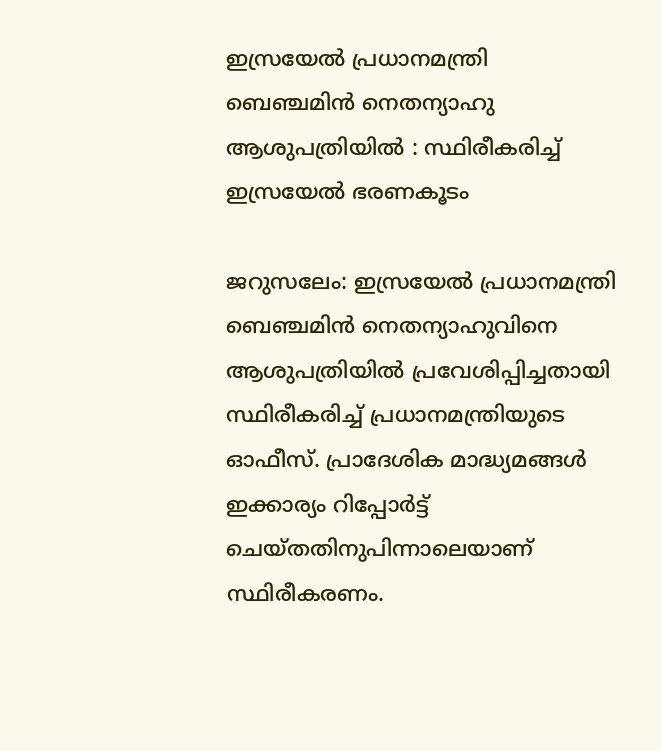ഇസ്രയേല്‍ പ്രധാനമന്ത്രി ബെഞ്ചമിൻ നെതന്യാഹു ആശുപത്രിയില്‍ : സ്ഥിരീകരിച്ച് ഇസ്രയേല്‍ ഭരണകൂടം

ജറുസലേം: ഇസ്രയേല്‍ പ്രധാനമന്ത്രി ബെഞ്ചമിൻ നെതന്യാഹുവിനെ ആശുപത്രിയില്‍ പ്രവേശിപ്പിച്ചതായി സ്ഥിരീകരിച്ച്‌ പ്രധാനമന്ത്രിയുടെ ഓഫീസ്. പ്രാദേശിക മാദ്ധ്യമങ്ങള്‍ ഇക്കാര്യം റിപ്പോർട്ട് ചെയ്തതിനുപിന്നാലെയാണ് സ്ഥിരീകരണം.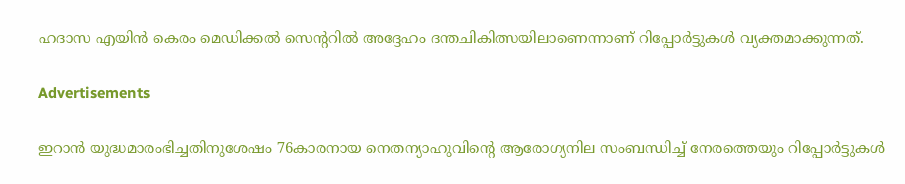ഹദാസ എയിൻ കെരം മെഡിക്കല്‍ സെന്ററില്‍ അദ്ദേഹം ദന്തചികിത്സയിലാണെന്നാണ് റിപ്പോർട്ടുകള്‍ വ്യക്തമാക്കുന്നത്.

Advertisements

ഇറാൻ യുദ്ധമാരംഭിച്ചതിനുശേഷം 76കാരനായ നെതന്യാഹുവിന്റെ ആരോഗ്യനില സംബന്ധിച്ച്‌ നേരത്തെയും റിപ്പോർട്ടുകള്‍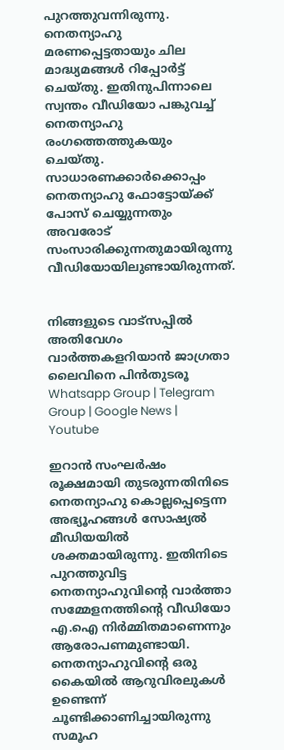പുറത്തുവന്നിരുന്നു. നെതന്യാഹു മരണപ്പെട്ടതായും ചില മാദ്ധ്യമങ്ങള്‍ റിപ്പോർട്ട് ചെയ്തു. ഇതിനുപിന്നാലെ സ്വന്തം വീഡിയോ പങ്കുവച്ച്‌ നെതന്യാഹു രംഗത്തെത്തുകയും ചെയ്തു. സാധാരണക്കാർക്കൊപ്പം നെതന്യാഹു ഫോട്ടോയ്ക്ക് പോസ് ചെയ്യുന്നതും അവരോട് സംസാരിക്കുന്നതുമായിരുന്നു വീഡിയോയിലുണ്ടായിരുന്നത്.


നിങ്ങളുടെ വാട്സപ്പിൽ അതിവേഗം വാർത്തകളറിയാൻ ജാഗ്രതാ ലൈവിനെ പിൻതുടരൂ Whatsapp Group | Telegram Group | Google News | Youtube

ഇറാൻ സംഘർഷം രൂക്ഷമായി തുടരുന്നതിനിടെ നെതന്യാഹു കൊല്ലപ്പെട്ടെന്ന അഭ്യൂഹങ്ങള്‍ സോഷ്യല്‍ മീഡിയയില്‍ ശക്തമായിരുന്നു. ഇതിനിടെ പുറത്തുവിട്ട നെതന്യാഹുവിന്റെ വാർത്താ സമ്മേളനത്തിന്റെ വീഡിയോ എ.ഐ നിർമ്മിതമാണെന്നും ആരോപണമുണ്ടായി. നെതന്യാഹുവിന്റെ ഒരു കൈയില്‍ ആറുവിരലുകള്‍ ഉണ്ടെന്ന് ചൂണ്ടിക്കാണിച്ചായിരുന്നു സമൂഹ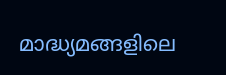മാദ്ധ്യമങ്ങളിലെ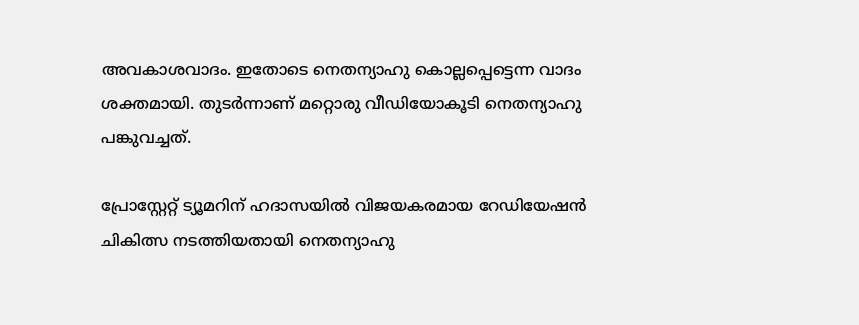അവകാശവാദം. ഇതോടെ നെതന്യാഹു കൊല്ലപ്പെട്ടെന്ന വാദം ശക്തമായി. തുടർന്നാണ് മറ്റൊരു വീഡിയോകൂടി നെതന്യാഹു പങ്കുവച്ചത്.

പ്രോസ്റ്റേറ്റ് ട്യൂമറിന് ഹദാസയില്‍ വിജയകരമായ റേഡിയേഷൻ ചികിത്സ നടത്തിയതായി നെതന്യാഹു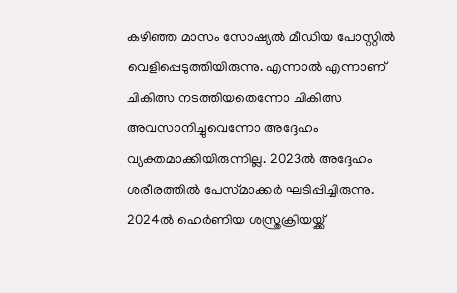കഴിഞ്ഞ മാസം സോഷ്യല്‍ മീഡിയ പോസ്റ്റില്‍ വെളിപ്പെടുത്തിയിരുന്നു. എന്നാല്‍ എന്നാണ് ചികിത്സ നടത്തിയതെന്നോ ചികിത്സ അവസാനിച്ചുവെന്നോ അദ്ദേഹം വ്യക്തമാക്കിയിരുന്നില്ല. 2023ല്‍ അദ്ദേഹം ശരീരത്തില്‍ പേസ്‌മാക്കർ ഘടിപ്പിച്ചിരുന്നു. 2024ല്‍ ഹെർണിയ ശസ്ത്രക്രിയയ്ക്ക്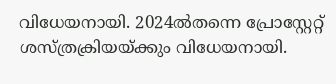വിധേയനായി. 2024ല്‍തന്നെ പ്രോസ്റ്റേറ്റ് ശസ്ത്രക്രിയയ്ക്കും വിധേയനായി.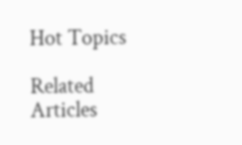Hot Topics

Related Articles